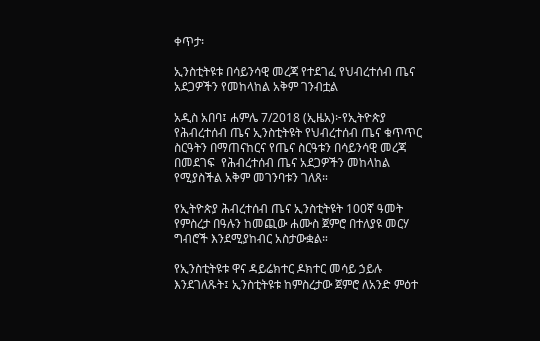ቀጥታ፡

ኢንስቲትዩቱ በሳይንሳዊ መረጃ የተደገፈ የህብረተሰብ ጤና አደጋዎችን የመከላከል አቅም ገንብቷል

አዲስ አበባ፤ ሐምሌ 7/2018 (ኢዜአ)፦የኢትዮጵያ የሕብረተሰብ ጤና ኢንስቲትዩት የህብረተሰብ ጤና ቁጥጥር ስርዓትን በማጠናከርና የጤና ስርዓቱን በሳይንሳዊ መረጃ በመደገፍ  የሕብረተሰብ ጤና አደጋዎችን መከላከል የሚያስችል አቅም መገንባቱን ገለጸ።

የኢትዮጵያ ሕብረተሰብ ጤና ኢንስቲትዩት 100ኛ ዓመት የምስረታ በዓሉን ከመጪው ሐሙስ ጀምሮ በተለያዩ መርሃ ግብሮች እንደሚያከብር አስታውቋል።

የኢንስቲትዩቱ ዋና ዳይሬክተር ዶክተር መሳይ ኃይሉ እንደገለጹት፤ ኢንስቲትዩቱ ከምስረታው ጀምሮ ለአንድ ምዕተ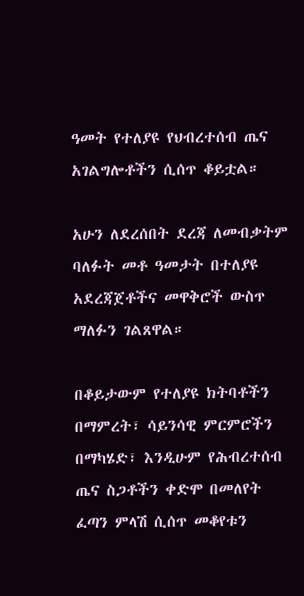ዓመት የተለያዩ የህብረተሰብ ጤና አገልግሎቶችን ሲሰጥ ቆይቷል።

አሁን ለደረሰበት ደረጃ ለመብቃትም ባለፉት መቶ ዓመታት በተለያዩ አደረጃጀቶችና መዋቅሮች ውስጥ ማለፉን ገልጸዋል።

በቆይታውም የተለያዩ ክትባቶችን በማምረት፣ ሳይንሳዊ ምርምሮችን በማካሄድ፣ እንዲሁም የሕብረተሰብ ጤና ስጋቶችን ቀድሞ በመለየት ፈጣን ምላሽ ሲሰጥ መቆየቱን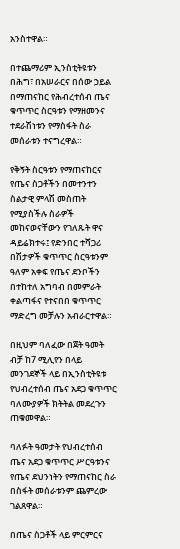አንስተዋል።

በተጨማሪም ኢንስቲትዩቱን በሕግ፣ በአሠራርና በሰው ኃይል በማጠናከር የሕብረተሰብ ጤና ቁጥጥር ስርዓቱን የማዘመንና ተደራሽነቱን የማስፋት ስራ መሰራቱን ተናግረዋል።

የቅኝት ስርዓቱን የማጠናከርና የጤና ስጋቶችን በመተንተን ስልታዊ ምላሽ መስጠት የሚያስችሉ ስራዎች መከናወናቸውን የገለጹት ዋና ዳይሬክተሩ፤ የድንበር ተሻጋሪ በሽታዎች ቁጥጥር ስርዓቱንም ዓለም አቀፍ የጤና ደንቦችን በተከተለ አግባብ በመምራት ቀልጣፋና የተናበበ ቁጥጥር ማድረግ መቻሉን አብራርተዋል።

በዚህም ባለፈው በጀት ዓመት ብቻ ከ7 ሚሊየን በላይ መንገደኞች ላይ በኢንስቲትዩቱ የህብረተሰብ ጤና አደጋ ቁጥጥር ባለሙያዎች ክትትል መደረጉን ጠቁመዋል።

ባለፉት ዓመታት የህብረተሰብ ጤና አደጋ ቁጥጥር ሥርዓቱንና የጤና ደህንነትን የማጠናከር ስራ በስፋት መሰራቱንም ጨምረው ገልጸዋል።

በጤና ስጋቶች ላይ ምርምርና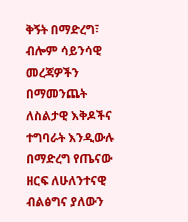ቅኝት በማድረግ፣ ብሎም ሳይንሳዊ መረጃዎችን በማመንጨት ለስልታዊ እቅዶችና ተግባራት እንዲውሉ በማድረግ የጤናው ዘርፍ ለሁለንተናዊ ብልፅግና ያለውን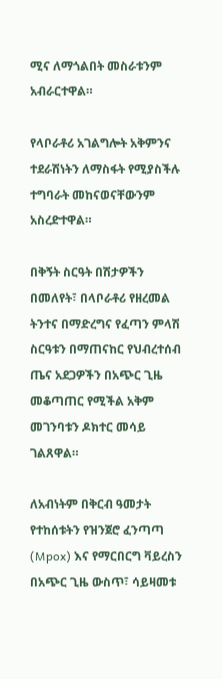ሚና ለማጎልበት መስራቱንም አብራርተዋል።

የላቦራቶሪ አገልግሎት አቅምንና ተደራሽነትን ለማስፋት የሚያስችሉ ተግባራት መከናወናቸውንም አስረድተዋል።

በቅኝት ስርዓት በሽታዎችን በመለየት፣ በላቦራቶሪ የዘረመል ትንተና በማድረግና የፈጣን ምላሽ ስርዓቱን በማጠናከር የህብረተሰብ ጤና አደጋዎችን በአጭር ጊዜ መቆጣጠር የሚችል አቅም መገንባቱን ዶክተር መሳይ ገልጸዋል።

ለአብነትም በቅርብ ዓመታት የተከሰቱትን የዝንጀሮ ፈንጣጣ (Mpox) እና የማርበርግ ቫይረስን በአጭር ጊዜ ውስጥ፣ ሳይዛመቱ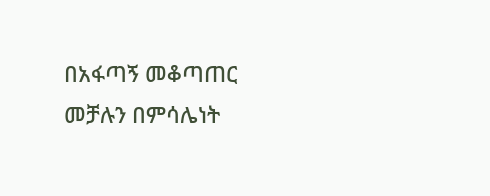በአፋጣኝ መቆጣጠር መቻሉን በምሳሌነት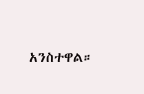አንስተዋል።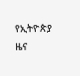የኢትዮጵያ ዜና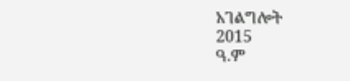አገልግሎት
2015
ዓ.ም